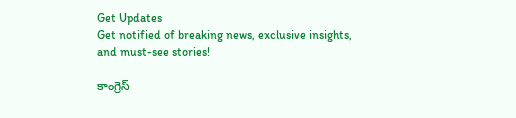Get Updates
Get notified of breaking news, exclusive insights, and must-see stories!

కాంగ్రెస్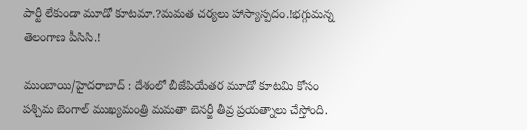పార్టీ లేకుండా మూడో కూటమా.?మమత చర్యలు హాస్యాస్పదం.!భగ్గుమన్న తెలంగాణ పీసిసి.!

ముంబాయి/హైదరాబాద్ : దేశంలో బీజేపియేతర మూడో కూటమి కోసం పశ్చిమ బెంగాల్ ముఖ్యమంత్రి మమతా బెనర్జీ తీవ్ర ప్రయత్నాలు చేస్తోంది.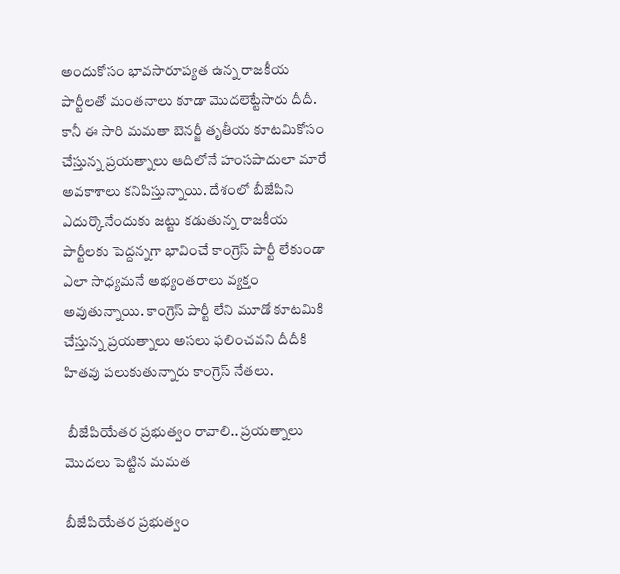అందుకోసం భావసారూప్యత ఉన్న రాజకీయ పార్టీలతో మంతనాలు కూడా మొదలెట్టేసారు దీదీ. కానీ ఈ సారి మమతా బెనర్జీ తృతీయ కూటమికోసం చేస్తున్న ప్రయత్నాలు ఆదిలోనే హంసపాదులా మారే అవకాశాలు కనిపిస్తున్నాయి. దేశంలో బీజేపిని ఎదుర్కొనేందుకు జట్టు కడుతున్న రాజకీయ పార్టీలకు పెద్దన్నగా భావించే కాంగ్రెస్ పార్టీ లేకుండా ఎలా సాధ్యమనే అభ్యంతరాలు వ్యక్తం అవుతున్నాయి. కాంగ్రెస్ పార్టీ లేని మూడో కూటమికి చేస్తున్న ప్రయత్నాలు అసలు ఫలించవని దీదీకి హితవు పలుకుతున్నారు కాంగ్రెస్ నేతలు.

 బీజేపియేతర ప్రభుత్వం రావాలి.. ప్రయత్నాలు మొదలు పెట్టిన మమత

బీజేపియేతర ప్రభుత్వం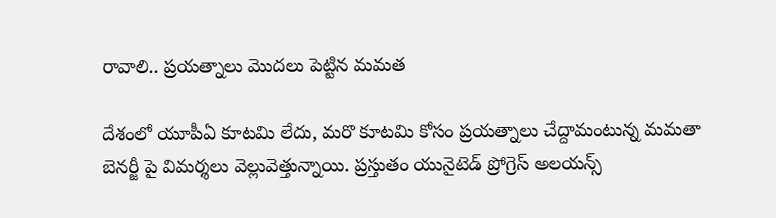రావాలి.. ప్రయత్నాలు మొదలు పెట్టిన మమత

దేశంలో యూపీఏ కూటమి లేదు, మరొ కూటమి కోసం ప్రయత్నాలు చేద్దామంటున్న మమతా బెనర్జీ పై విమర్శలు వెల్లువెత్తున్నాయి. ప్రస్తుతం యునైటెడ్ ప్రోగ్రెస్ అలయన్స్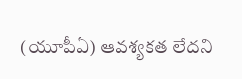(యూపీఏ) ఆవశ్యకత లేదని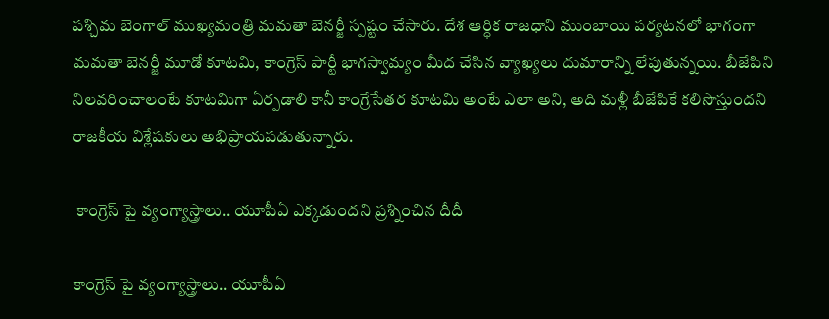పశ్చిమ బెంగాల్‌ ముఖ్యమంత్రి మమతా బెనర్జీ స్పష్టం చేసారు. దేశ ఆర్ధిక రాజధాని ముంబాయి పర్యటనలో భాగంగా మమతా బెనర్జీ మూడో కూటమి, కాంగ్రెస్ పార్టీ భాగస్వామ్యం మీద చేసిన వ్యాఖ్యలు దుమారాన్ని లేపుతున్నయి. బీజేపిని నిలవరించాలంటే కూటమిగా ఏర్పడాలి కానీ కాంగ్రేసేతర కూటమి అంటే ఎలా అని, అది మళ్లీ బీజేపికే కలిసొస్తుందని రాజకీయ విశ్లేషకులు అభిప్రాయపడుతున్నారు.

 కాంగ్రెస్ పై వ్యంగ్యాస్త్రాలు.. యూపీఏ ఎక్కడుందని ప్రశ్నించిన దీదీ

కాంగ్రెస్ పై వ్యంగ్యాస్త్రాలు.. యూపీఏ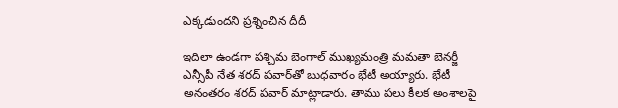ఎక్కడుందని ప్రశ్నించిన దీదీ

ఇదిలా ఉండగా పశ్చిమ బెంగాల్ ముఖ్యమంత్రి మమతా బెనర్జీ ఎన్సీపీ నేత శరద్‌ పవార్‌తో బుధవారం భేటీ అయ్యారు. భేటీ అనంతరం శరద్‌ పవార్‌ మాట్లాడారు. తాము పలు కీలక అంశాలపై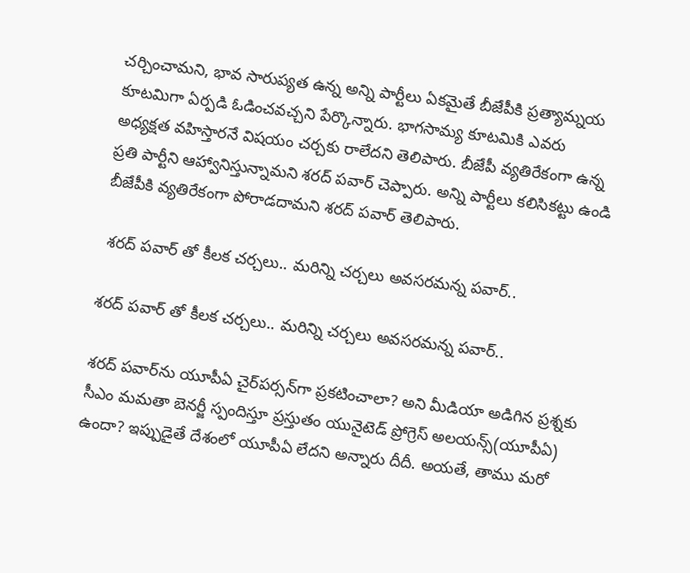చర్చించామని, భావ సారుప్యత ఉన్న అన్ని పార్టీలు ఏకమైతే బీజేపీకి ప్రత్యామ్నయ కూటమిగా ఏర్పడి ఓడించవచ్చని పేర్కొన్నారు. భాగసామ్య కూటమికి ఎవరు అధ్యక్షత వహిస్తారనే విషయం చర్చకు రాలేదని తెలిపారు. బీజేపీ వ్యతిరేకంగా ఉ‍న్న ప్రతి పార్టీని ఆహ్వానిస్తున్నామని శరద్‌ పవార్‌ చెప్పారు. అన్ని పార్టీలు కలిసికట్టు ఉండి బీజేపీకి వ్యతిరేకంగా పోరాడదామని శరద్‌ పవార్‌ తెలిపారు.

 శరద్ పవార్‌ తో కీలక చర్చలు.. మరిన్ని చర్చలు అవసరమన్న పవార్..

శరద్ పవార్‌ తో కీలక చర్చలు.. మరిన్ని చర్చలు అవసరమన్న పవార్..

శరద్ పవార్‌ను యూపీఏ చైర్‌పర్సన్‌గా ప్రకటించాలా? అని మీడియా అడిగిన ప్రశ్నకు సీఎం మమతా బెనర్జీ స్పందిస్తూ ప్రస్తుతం యునైటెడ్ ప్రోగ్రెస్ అలయన్స్(యూపీఏ) ఉందా? ఇప్పుడైతే దేశంలో యూపీఏ లేదని అన్నారు దీదీ. అయతే, తాము మరో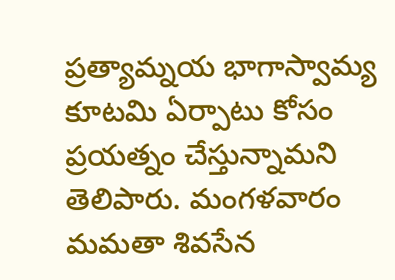ప్రత్యామ్నయ భాగాస్వామ్య కూటమి ఏర్పాటు కోసం ప్రయత్నం చేస్తున్నామని తెలిపారు. మంగళవారం మమతా శివసేన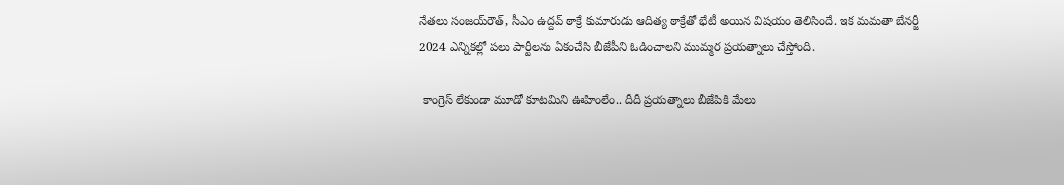నేతలు సంజయ్‌రౌత్‌, సీఎం ఉద్దవ్ ఠాక్రే కుమారుడు ఆదిత్య ఠాక్రేతో భేటీ అయిన విషయం తెలిసిందే. ఇక మమతా బేనర్జీ 2024 ఎ‍న్నికల్లో పలు పార్టీలను ఏకంచేసి బీజేపీని ఓడించాలని ముమ్మర ప్రయత్నాలు చేస్తోంది.

 కాంగ్రెస్ లేకుండా మూడో కూటమిని ఊహింలేం.. దీదీ ప్రయత్నాలు బీజేపికి మేలు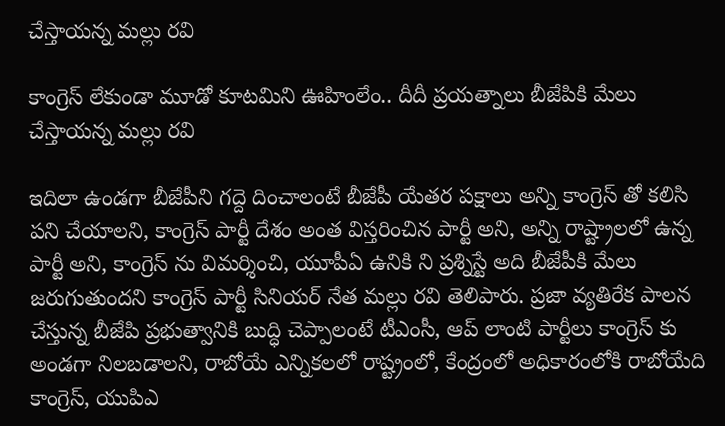చేస్తాయన్న మల్లు రవి

కాంగ్రెస్ లేకుండా మూడో కూటమిని ఊహింలేం.. దీదీ ప్రయత్నాలు బీజేపికి మేలు చేస్తాయన్న మల్లు రవి

ఇదిలా ఉండగా బీజేపీని గద్దె దించాలంటే బీజేపీ యేతర పక్షాలు అన్ని కాంగ్రెస్ తో కలిసి పని చేయాలని, కాంగ్రెస్ పార్టీ దేశం అంత విస్తరించిన పార్టీ అని, అన్ని రాష్ట్రాలలో ఉన్న పార్టీ అని, కాంగ్రెస్ ను విమర్శించి, యూపీఏ ఉనికి ని ప్రశ్నిస్టే అది బీజేపీకి మేలు జరుగుతుందని కాంగ్రెస్ పార్టీ సినియర్ నేత మల్లు రవి తెలిపారు. ప్రజా వ్యతిరేక పాలన చేస్తున్న బీజేపి ప్రభుత్వానికి బుద్ధి చెప్పాలంటే టీఎంసీ, ఆప్ లాంటి పార్టీలు కాంగ్రెస్ కు అండగా నిలబడాలని, రాబోయే ఎన్నికలలో రాష్ట్రంలో, కేంద్రంలో అధికారంలోకి రాబోయేది కాంగ్రెస్, యుపిఎ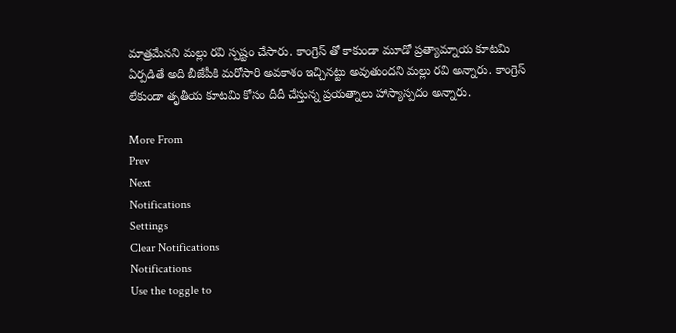మాత్రమేనని మల్లు రవి స్పష్టం చేసారు. కాంగ్రెస్ తో కాకుండా మూడో ప్రత్యామ్నాయ కూటమి ఏర్పడితే అది బీజేపీకి మరోసారి అవకాశం ఇచ్చినట్టు అవుతుందని మల్లు రవి అన్నారు. కాంగ్రెస్ లేకుండా తృతీయ కూటమి కోసం దీదీ చేస్తున్న ప్రయత్నాలు హాస్యాస్పదం అన్నారు.

More From
Prev
Next
Notifications
Settings
Clear Notifications
Notifications
Use the toggle to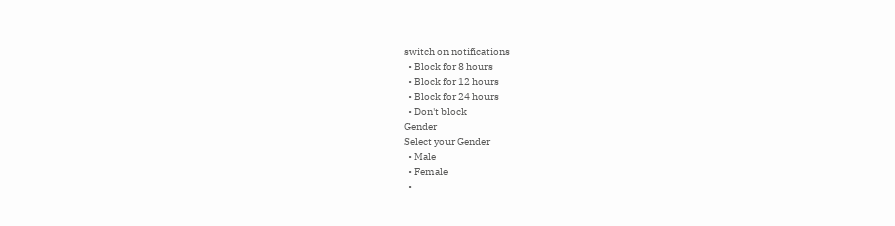switch on notifications
  • Block for 8 hours
  • Block for 12 hours
  • Block for 24 hours
  • Don't block
Gender
Select your Gender
  • Male
  • Female
  •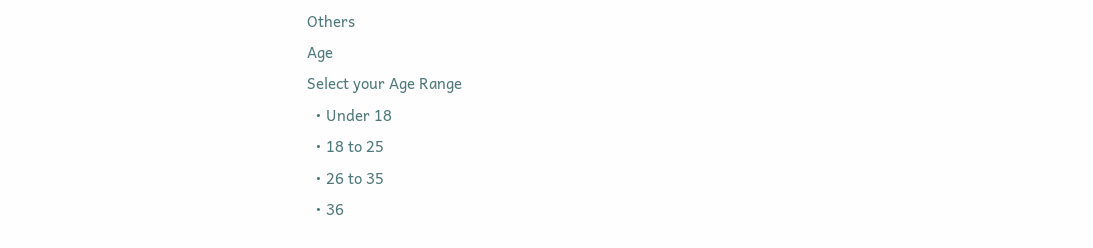Others
Age
Select your Age Range
  • Under 18
  • 18 to 25
  • 26 to 35
  • 36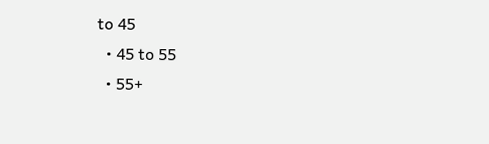to 45
  • 45 to 55
  • 55+